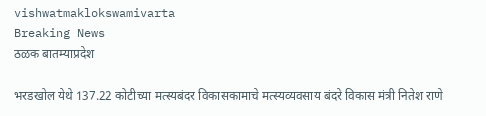vishwatmaklokswamivarta
Breaking News
ठळक बातम्याप्रदेश

भरडखोल येथे 137.22 कोटीच्या मत्स्यबंदर विकासकामाचे मत्स्यव्यवसाय बंदरे विकास मंत्री नितेश राणे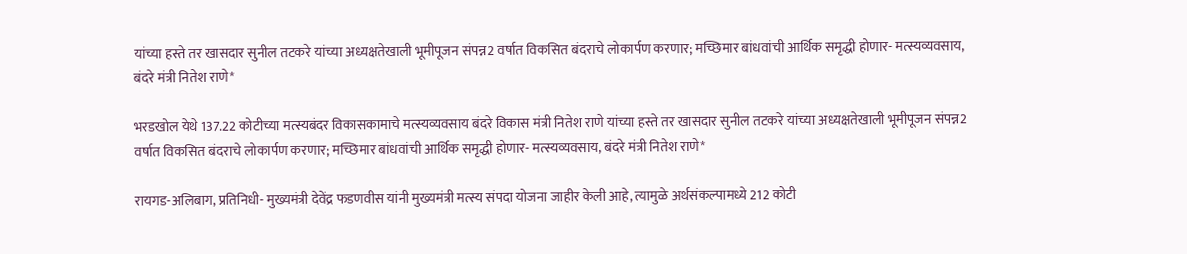यांच्या हस्ते तर खासदार सुनील तटकरे यांच्या अध्यक्षतेखाली भूमीपूजन संपन्न2 वर्षात विकसित बंदराचे लोकार्पण करणार; मच्छिमार बांधवांची आर्थिक समृद्धी होणार- मत्स्यव्यवसाय, बंदरे मंत्री नितेश राणे*

भरडखोल येथे 137.22 कोटीच्या मत्स्यबंदर विकासकामाचे मत्स्यव्यवसाय बंदरे विकास मंत्री नितेश राणे यांच्या हस्ते तर खासदार सुनील तटकरे यांच्या अध्यक्षतेखाली भूमीपूजन संपन्न2 वर्षात विकसित बंदराचे लोकार्पण करणार; मच्छिमार बांधवांची आर्थिक समृद्धी होणार- मत्स्यव्यवसाय, बंदरे मंत्री नितेश राणे*

रायगड-अलिबाग, प्रतिनिधी- मुख्यमंत्री देवेंद्र फडणवीस यांनी मुख्यमंत्री मत्स्य संपदा योजना जाहीर केली आहे, त्यामुळे अर्थसंकल्पामध्ये 212 कोटी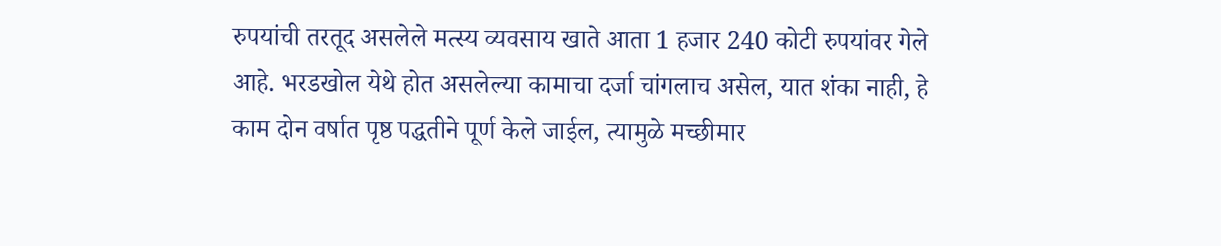रुपयांची तरतूद असलेले मत्स्य व्यवसाय खाते आता 1 हजार 240 कोटी रुपयांवर गेले आहे. भरडखोल येथे होत असलेल्या कामाचा दर्जा चांगलाच असेल, यात शंका नाही, हे काम दोन वर्षात पृष्ठ पद्धतीने पूर्ण केले जाईल, त्यामुळे मच्छीमार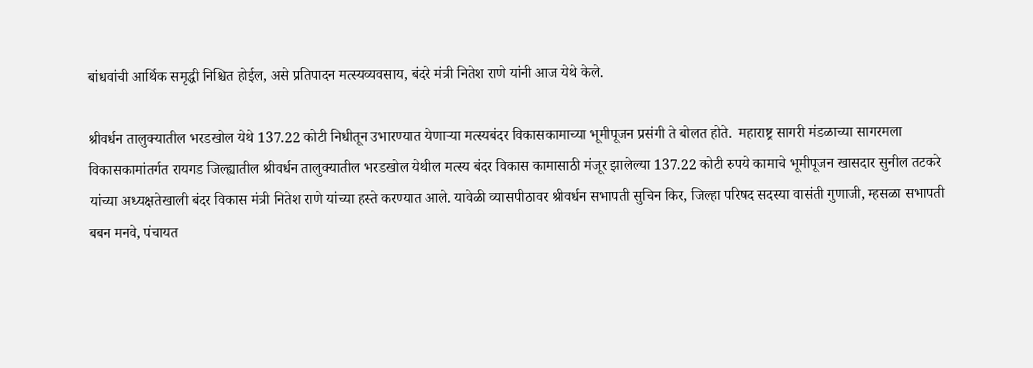बांधवांची आर्थिक समृद्धी निश्चित होईल, असे प्रतिपादन मत्स्यव्यवसाय, बंदरे मंत्री नितेश राणे यांनी आज येथे केले.

श्रीवर्धन तालुक्यातील भरडखोल येथे 137.22 कोटी निधीतून उभारण्यात येणाऱ्या मत्स्यबंदर विकासकामाच्या भूमीपूजन प्रसंगी ते बोलत होते.  महाराष्ट्र सागरी मंडळाच्या सागरमला विकासकामांतर्गत रायगड जिल्ह्यातील श्रीवर्धन तालुक्यातील भरडखोल येथील मत्स्य बंदर विकास कामासाठी मंजूर झालेल्या 137.22 कोटी रुपये कामाचे भूमीपूजन खासदार सुनील तटकरे यांच्या अध्यक्षतेखाली बंदर विकास मंत्री नितेश राणे यांच्या हस्ते करण्यात आले. यावेळी व्यासपीठावर श्रीवर्धन सभापती सुचिन किर, जिल्हा परिषद सदस्या वासंती गुणाजी, म्हसळा सभापती बबन मनवे, पंचायत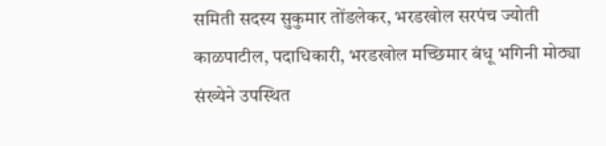समिती सदस्य सुकुमार तोंडलेकर, भरडखोल सरपंच ज्योती काळपाटील, पदाधिकारी, भरडखोल मच्छिमार बंधू भगिनी मोठ्या संख्येने उपस्थित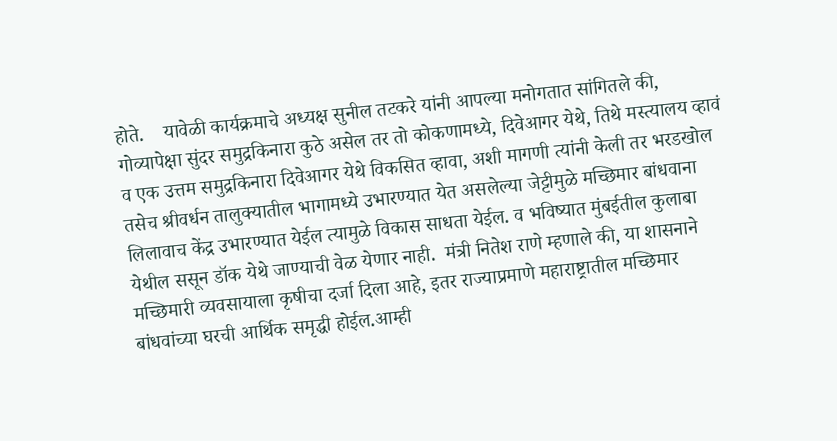होते.    यावेळी कार्यक्रमाचे अध्यक्ष सुनील तटकरे यांनी आपल्या मनोगतात सांगितले की, गोव्यापेक्षा सुंदर समुद्रकिनारा कुठे असेल तर तो कोकणामध्ये, दिवेआगर येथे, तिथे मस्त्यालय व्हावं व एक उत्तम समुद्रकिनारा दिवेआगर येथे विकसित व्हावा, अशी मागणी त्यांनी केली तर भरडखोल तसेच श्रीवर्धन तालुक्यातील भागामध्ये उभारण्यात येत असलेल्या जेट्टीमुळे मच्छिमार बांधवाना लिलावाच केंद्र उभारण्यात येईल त्यामुळे विकास साधता येईल. व भविष्यात मुंबईतील कुलाबा येथील ससून डॉक येथे जाण्याची वेळ येणार नाही.  मंत्री नितेश राणे म्हणाले की, या शासनाने मच्छिमारी व्यवसायाला कृषीचा दर्जा दिला आहे, इतर राज्याप्रमाणे महाराष्ट्रातील मच्छिमार बांधवांच्या घरची आर्थिक समृद्धी होईल.आम्ही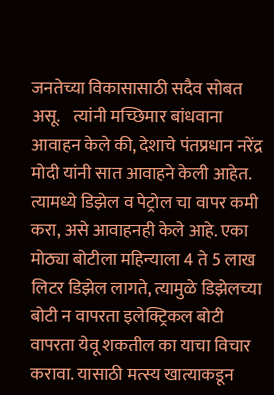जनतेच्या विकासासाठी सदैव सोबत असू.    त्यांनी मच्छिमार बांधवाना आवाहन केले की, देशाचे पंतप्रधान नरेंद्र मोदी यांनी सात आवाहने केली आहेत. त्यामध्ये डिझेल व पेट्रोल चा वापर कमी करा, असे आवाहनही केले आहे. एका मोठ्या बोटीला महिन्याला 4 ते 5 लाख लिटर डिझेल लागते, त्यामुळे डिझेलच्या बोटी न वापरता इलेक्ट्रिकल बोटी वापरता येवू शकतील का याचा विचार करावा. यासाठी मत्स्य खात्याकडून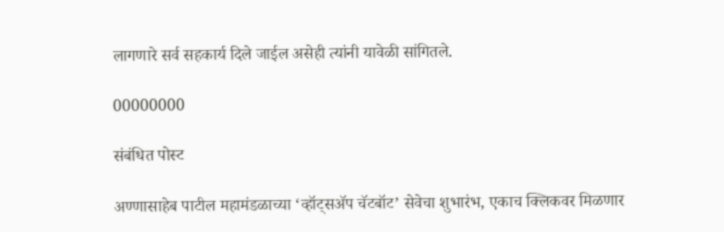लागणारे सर्व सहकार्य दिले जाईल असेही त्यांनी यावेळी सांगितले.

00000000

संबंधित पोस्ट

अण्णासाहेब पाटील महामंडळाच्या ‘व्हॉट्सॲप चॅटबॉट’ सेवेचा शुभारंभ, एकाच क्लिकवर मिळणार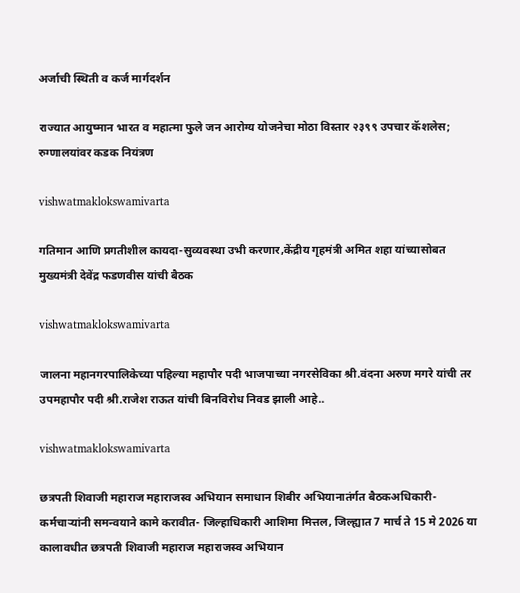अर्जाची स्थिती व कर्ज मार्गदर्शन

राज्यात आयुष्मान भारत व महात्मा फुले जन आरोग्य योजनेचा मोठा विस्तार २३९९ उपचार कॅशलेस; रुग्णालयांवर कडक नियंत्रण

vishwatmaklokswamivarta

गतिमान आणि प्रगतीशील कायदा-सुव्यवस्था उभी करणार,केंद्रीय गृहमंत्री अमित शहा यांच्यासोबत मुख्यमंत्री देवेंद्र फडणवीस यांची बैठक

vishwatmaklokswamivarta

जालना महानगरपालिकेच्या पहिल्या महापौर पदी भाजपाच्या नगरसेविका श्री.वंदना अरुण मगरे यांची तर उपमहापौर पदी श्री.राजेश राऊत यांची बिनविरोध निवड झाली आहे..

vishwatmaklokswamivarta

छत्रपती शिवाजी महाराज महाराजस्व अभियान समाधान शिबीर अभियानातंर्गत बैठकअधिकारी-कर्मचाऱ्यांनी समन्वयाने कामे करावीत- जिल्हाधिकारी आशिमा मित्तल, जिल्ह्यात 7 मार्च ते 15 मे 2026 या कालावधीत छत्रपती शिवाजी महाराज महाराजस्व अभियान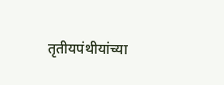तृतीयपंथीयांच्या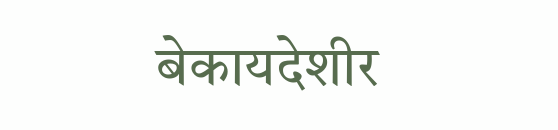बेकायदेशीर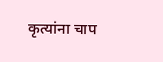कृत्यांना चाप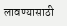लावण्यासाठी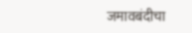जमावबंदीचा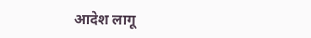आदेश लागू